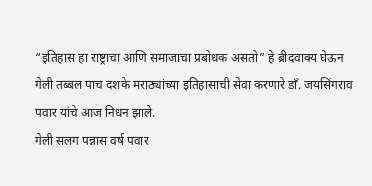“इतिहास हा राष्ट्राचा आणि समाजाचा प्रबोधक असतो” हे ब्रीदवाक्य घेऊन गेली तब्बल पाच दशके मराठ्यांच्या इतिहासाची सेवा करणारे डाँ. जयसिंगराव पवार यांचे आज निधन झाले.
गेली सलग पन्नास वर्ष पवार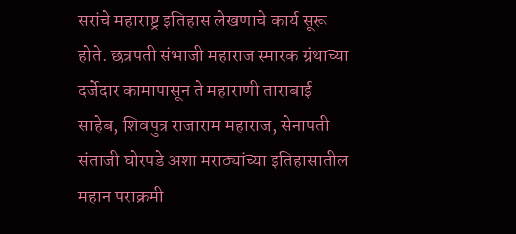सरांचे महाराष्ट्र इतिहास लेखणाचे कार्य सूरू होते. छत्रपती संभाजी महाराज स्मारक ग्रंथाच्या दर्जेदार कामापासून ते महाराणी ताराबाई साहेब, शिवपुत्र राजाराम महाराज, सेनापती संताजी घोरपडे अशा मराठ्यांच्या इतिहासातील महान पराक्रमी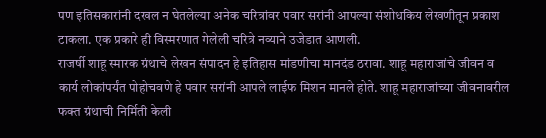पण इतिसकारांनी दखल न घेतलेल्या अनेक चरित्रांवर पवार सरांनी आपल्या संशोधकिय लेखणीतून प्रकाश टाकला. एक प्रकारे ही विस्मरणात गेलेली चरित्रे नव्याने उजेडात आणली.
राजर्षी शाहू स्मारक ग्रंथाचे लेखन संपादन हे इतिहास मांडणीचा मानदंड ठरावा. शाहू महाराजांचे जीवन व कार्य लोकांपर्यंत पोहोचवणे हे पवार सरांनी आपले लाईफ मिशन मानले होते. शाहू महाराजांच्या जीवनावरील फक्त ग्रंथाची निर्मिती केली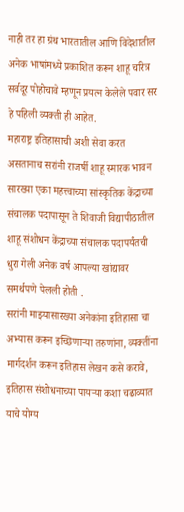नाही तर हा ग्रंथ भारतातील आणि विदेशातील अनेक भाषांमध्ये प्रकाशित करून शाहू चरित्र सर्वदूर पोहोचावे म्हणून प्रयत्न केलेले पवार सर हे पहिली व्यक्ती ही आहेत.
महाराष्ट्र इतिहासाची अशी सेवा करत असतानाच सरांनी राजर्षी शाहू स्मारक भावन सारख्या एका महत्त्वाच्या सांस्कृतिक केंद्राच्या संचालक पदापासून ते शिवाजी विद्यापीठातील शाहू संशोधन केंद्राच्या संचालक पदापर्यंतची धुरा गेली अनेक वर्ष आपल्या खांद्यावर समर्थपणे पेलली होती .
सरांनी माझ्यासारख्या अनेकांना इतिहासा चा अभ्यास करून इच्छिणाऱ्या तरुणांना, व्यक्तींना मार्गदर्शन करून इतिहास लेखन कसे करावे, इतिहास संशोधनाच्या पायऱ्या कशा चढाव्यात याचे योग्य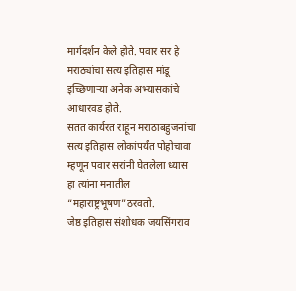मार्गदर्शन केले होते. पवार सर हे मराठ्यांचा सत्य इतिहास मांडू इच्छिणाऱ्या अनेक अभ्यासकांचे आधारवड होते.
सतत कार्यरत राहून मराठाबहुजनांचा सत्य इतिहास लोकांपर्यंत पोहोचावा म्हणून पवार सरांनी घेतलेला ध्यास हा त्यांना मनातील “महाराष्ट्रभूषण”ठरवतो.
जेष्ठ इतिहास संशोधक जयसिंगराव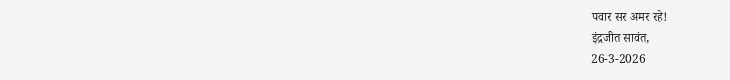पवार सर अमर रहे!
इंद्रजीत सावंत,
26-3-2026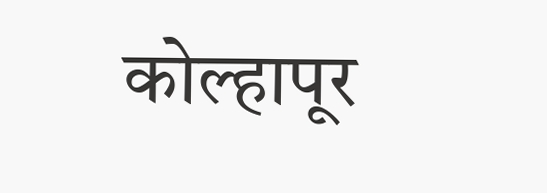कोल्हापूर